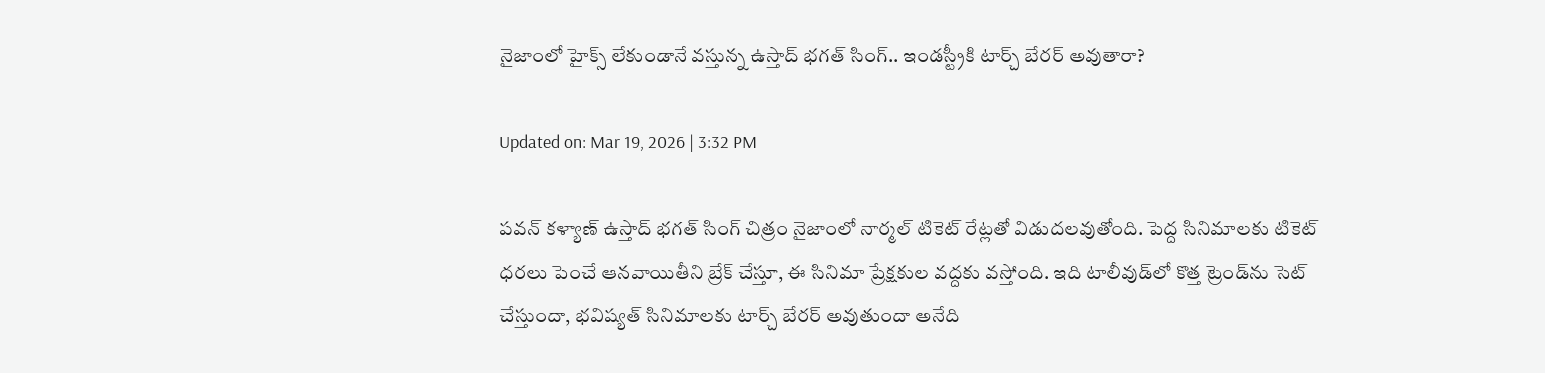నైజాంలో హైక్స్‌ లేకుండానే వస్తున్న ఉస్తాద్ భగత్ సింగ్.. ఇండస్ట్రీకి టార్చ్ బేరర్ అవుతారా?

Updated on: Mar 19, 2026 | 3:32 PM

పవన్ కళ్యాణ్ ఉస్తాద్ భగత్ సింగ్ చిత్రం నైజాంలో నార్మల్ టికెట్ రేట్లతో విడుదలవుతోంది. పెద్ద సినిమాలకు టికెట్ ధరలు పెంచే ఆనవాయితీని బ్రేక్ చేస్తూ, ఈ సినిమా ప్రేక్షకుల వద్దకు వస్తోంది. ఇది టాలీవుడ్‌లో కొత్త ట్రెండ్‌ను సెట్ చేస్తుందా, భవిష్యత్ సినిమాలకు టార్చ్ బేరర్ అవుతుందా అనేది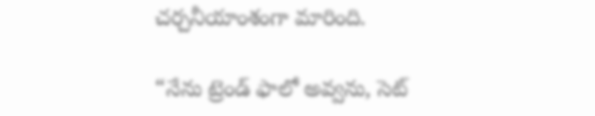చర్చనీయాంశంగా మారింది.

“నేను ట్రెండ్ ఫాలో అవ్వను, సెట్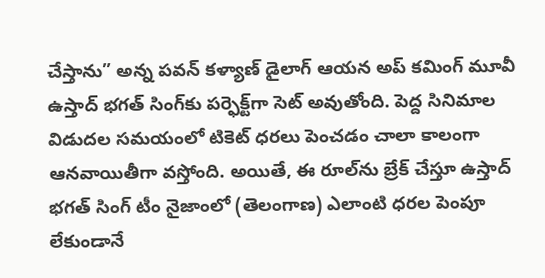చేస్తాను” అన్న పవన్ కళ్యాణ్ డైలాగ్ ఆయన అప్ కమింగ్ మూవీ ఉస్తాద్ భగత్ సింగ్‌కు పర్ఫెక్ట్‌గా సెట్ అవుతోంది. పెద్ద సినిమాల విడుదల సమయంలో టికెట్ ధరలు పెంచడం చాలా కాలంగా ఆనవాయితీగా వస్తోంది. అయితే, ఈ రూల్‌ను బ్రేక్ చేస్తూ ఉస్తాద్ భగత్ సింగ్ టీం నైజాంలో (తెలంగాణ) ఎలాంటి ధరల పెంపూ లేకుండానే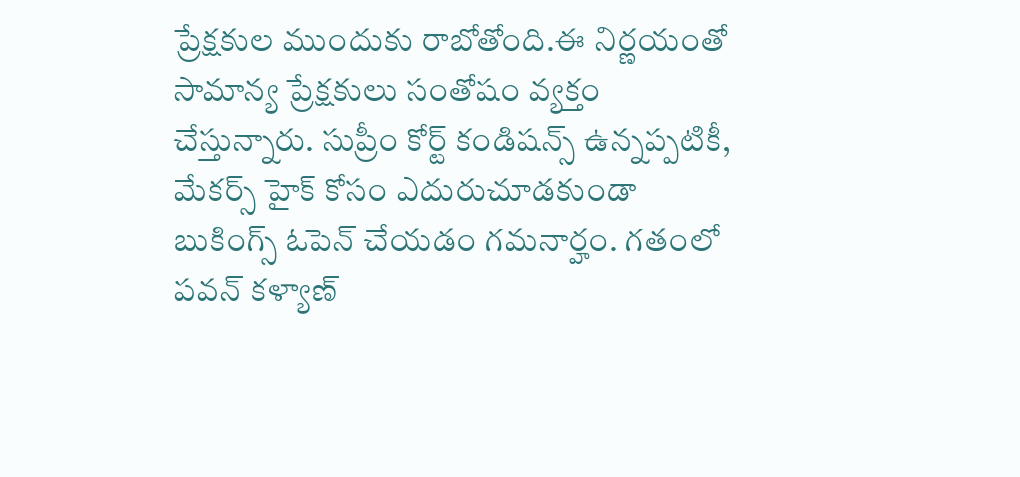ప్రేక్షకుల ముందుకు రాబోతోంది.ఈ నిర్ణయంతో సామాన్య ప్రేక్షకులు సంతోషం వ్యక్తం చేస్తున్నారు. సుప్రీం కోర్ట్ కండిషన్స్ ఉన్నప్పటికీ, మేకర్స్ హైక్ కోసం ఎదురుచూడకుండా బుకింగ్స్ ఓపెన్ చేయడం గమనార్హం. గతంలో పవన్ కళ్యాణ్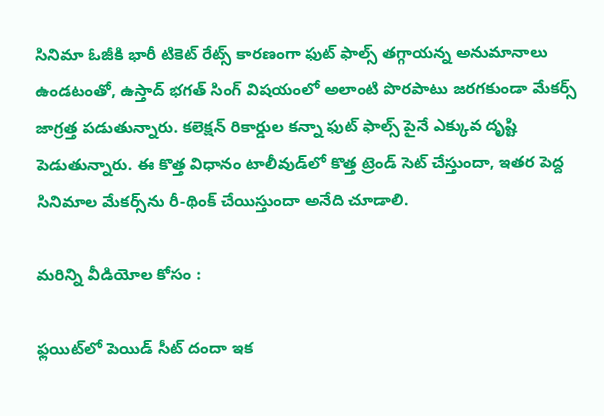సినిమా ఓజీకి భారీ టికెట్ రేట్స్ కారణంగా ఫుట్ ఫాల్స్ తగ్గాయన్న అనుమానాలు ఉండటంతో, ఉస్తాద్ భగత్ సింగ్ విషయంలో అలాంటి పొరపాటు జరగకుండా మేకర్స్ జాగ్రత్త పడుతున్నారు. కలెక్షన్ రికార్డుల కన్నా ఫుట్ ఫాల్స్ పైనే ఎక్కువ దృష్టి పెడుతున్నారు. ఈ కొత్త విధానం టాలీవుడ్‌లో కొత్త ట్రెండ్ సెట్ చేస్తుందా, ఇతర పెద్ద సినిమాల మేకర్స్‌ను రీ-థింక్ చేయిస్తుందా అనేది చూడాలి.

మరిన్ని వీడియోల కోసం :

ఫ్లయిట్‌లో పెయిడ్ సీట్ దందా ఇక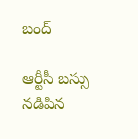బంద్

ఆర్టీసీ బస్సు నడిపిన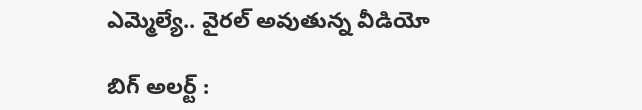ఎమ్మెల్యే.. వైరల్ అవుతున్న వీడియో

బిగ్ అలర్ట్ :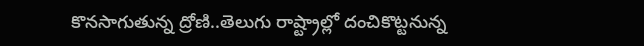కొనసాగుతున్న ద్రోణి..తెలుగు రాష్ట్రాల్లో దంచికొట్టనున్న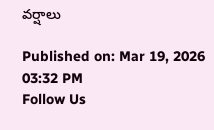వర్షాలు

Published on: Mar 19, 2026 03:32 PM
Follow Us